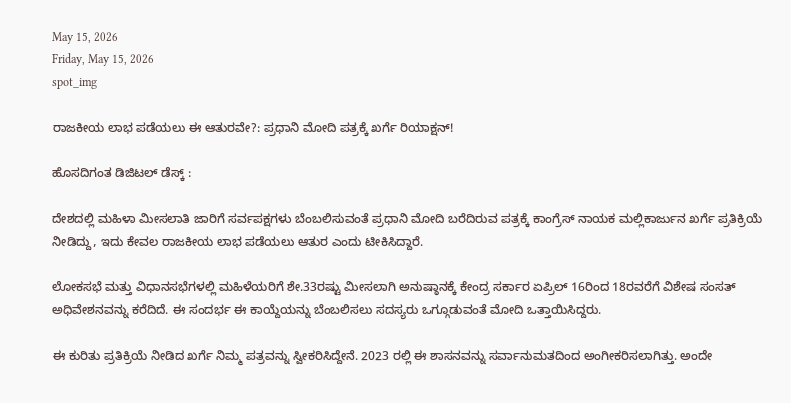May 15, 2026
Friday, May 15, 2026
spot_img

ರಾಜಕೀಯ ಲಾಭ ಪಡೆಯಲು ಈ ಆತುರವೇ?: ಪ್ರಧಾನಿ ಮೋದಿ ಪತ್ರಕ್ಕೆ ಖರ್ಗೆ ರಿಯಾಕ್ಷನ್!

ಹೊಸದಿಗಂತ ಡಿಜಿಟಲ್ ಡೆಸ್ಕ್ :

ದೇಶದಲ್ಲಿ ಮಹಿಳಾ ಮೀಸಲಾತಿ ಜಾರಿಗೆ ಸರ್ವಪಕ್ಷಗಳು ಬೆಂಬಲಿಸುವಂತೆ ಪ್ರಧಾನಿ ಮೋದಿ ಬರೆದಿರುವ ಪತ್ರಕ್ಕೆ ಕಾಂಗ್ರೆಸ್ ನಾಯಕ ಮಲ್ಲಿಕಾರ್ಜುನ ಖರ್ಗೆ ಪ್ರತಿಕ್ರಿಯೆ ನೀಡಿದ್ದು, ಇದು ಕೇವಲ ರಾಜಕೀಯ ಲಾಭ ಪಡೆಯಲು ಆತುರ ಎಂದು ಟೀಕಿಸಿದ್ದಾರೆ.

ಲೋಕಸಭೆ ಮತ್ತು ವಿಧಾನಸಭೆಗಳಲ್ಲಿ ಮಹಿಳೆಯರಿಗೆ ಶೇ.33ರಷ್ಟು ಮೀಸಲಾಗಿ ಅನುಷ್ಠಾನಕ್ಕೆ ಕೇಂದ್ರ ಸರ್ಕಾರ ಏಪ್ರಿಲ್ 16ರಿಂದ 18ರವರೆಗೆ ವಿಶೇಷ ಸಂಸತ್ ಅಧಿವೇಶನವನ್ನು ಕರೆದಿದೆ. ಈ ಸಂದರ್ಭ ಈ ಕಾಯ್ದೆಯನ್ನು ಬೆಂಬಲಿಸಲು ಸದಸ್ಯರು ಒಗ್ಗೂಡುವಂತೆ ಮೋದಿ ಒತ್ತಾಯಿಸಿದ್ದರು.

ಈ ಕುರಿತು ಪ್ರತಿಕ್ರಿಯೆ ನೀಡಿದ ಖರ್ಗೆ ನಿಮ್ಮ ಪತ್ರವನ್ನು ಸ್ವೀಕರಿಸಿದ್ದೇನೆ. 2023 ರಲ್ಲಿ ಈ ಶಾಸನವನ್ನು ಸರ್ವಾನುಮತದಿಂದ ಅಂಗೀಕರಿಸಲಾಗಿತ್ತು. ಅಂದೇ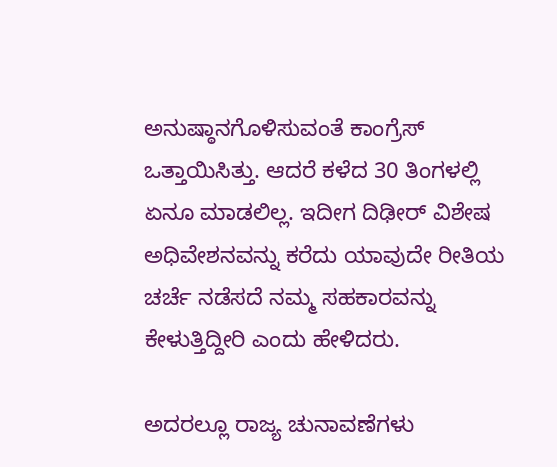ಅನುಷ್ಠಾನಗೊಳಿಸುವಂತೆ ಕಾಂಗ್ರೆಸ್ ಒತ್ತಾಯಿಸಿತ್ತು. ಆದರೆ ಕಳೆದ 30 ತಿಂಗಳಲ್ಲಿ ಏನೂ ಮಾಡಲಿಲ್ಲ. ಇದೀಗ ದಿಢೀರ್ ವಿಶೇಷ ಅಧಿವೇಶನವನ್ನು ಕರೆದು ಯಾವುದೇ ರೀತಿಯ ಚರ್ಚೆ ನಡೆಸದೆ ನಮ್ಮ ಸಹಕಾರವನ್ನು ಕೇಳುತ್ತಿದ್ದೀರಿ ಎಂದು ಹೇಳಿದರು.

ಅದರಲ್ಲೂ ರಾಜ್ಯ ಚುನಾವಣೆಗಳು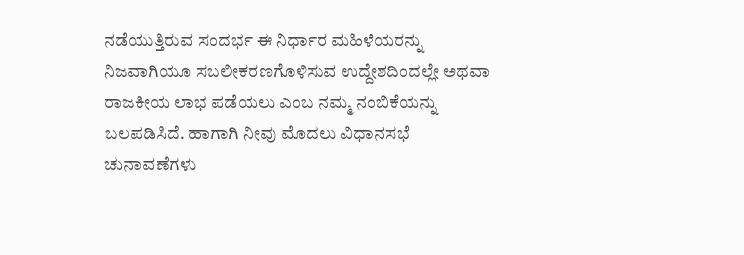ನಡೆಯುತ್ತಿರುವ ಸಂದರ್ಭ ಈ ನಿರ್ಧಾರ ಮಹಿಳೆಯರನ್ನು ನಿಜವಾಗಿಯೂ ಸಬಲೀಕರಣಗೊಳಿಸುವ ಉದ್ದೇಶದಿಂದಲ್ಲೇ ಅಥವಾ ರಾಜಕೀಯ ಲಾಭ ಪಡೆಯಲು ಎಂಬ ನಮ್ಮ ನಂಬಿಕೆಯನ್ನು ಬಲಪಡಿಸಿದೆ. ಹಾಗಾಗಿ ನೀವು ಮೊದಲು ವಿಧಾನಸಭೆ ಚುನಾವಣೆಗಳು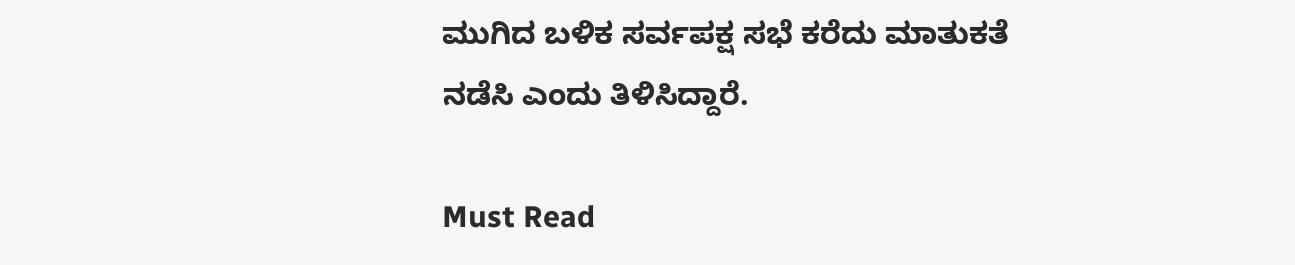ಮುಗಿದ ಬಳಿಕ ಸರ್ವಪಕ್ಷ ಸಭೆ ಕರೆದು ಮಾತುಕತೆ ನಡೆಸಿ ಎಂದು ತಿಳಿಸಿದ್ದಾರೆ.

Must Read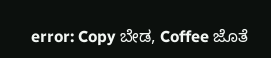error: Copy ಬೇಡ, Coffee ಜೊತೆ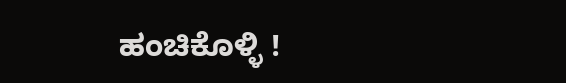ಹಂಚಿಕೊಳ್ಳಿ !